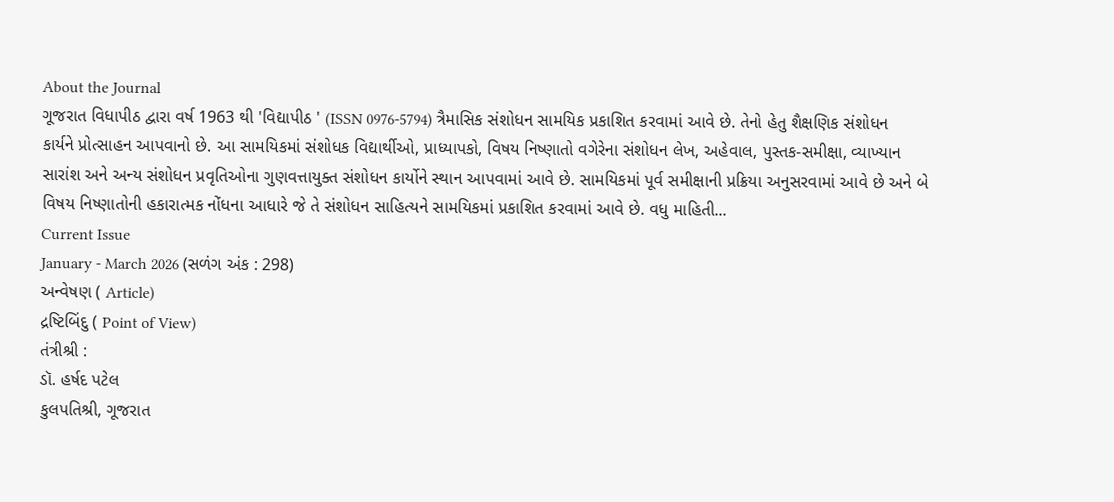About the Journal
ગૂજરાત વિધાપીઠ દ્વારા વર્ષ 1963 થી 'વિદ્યાપીઠ ' (ISSN 0976-5794) ત્રૈમાસિક સંશોધન સામયિક પ્રકાશિત કરવામાં આવે છે. તેનો હેતુ શૈક્ષણિક સંશોધન કાર્યને પ્રોત્સાહન આપવાનો છે. આ સામયિકમાં સંશોધક વિદ્યાર્થીઓ, પ્રાધ્યાપકો, વિષય નિષ્ણાતો વગેરેના સંશોધન લેખ, અહેવાલ, પુસ્તક-સમીક્ષા, વ્યાખ્યાન સારાંશ અને અન્ય સંશોધન પ્રવૃતિઓના ગુણવત્તાયુક્ત સંશોધન કાર્યોને સ્થાન આપવામાં આવે છે. સામયિકમાં પૂર્વ સમીક્ષાની પ્રક્રિયા અનુસરવામાં આવે છે અને બે વિષય નિષ્ણાતોની હકારાત્મક નોંધના આધારે જે તે સંશોધન સાહિત્યને સામયિકમાં પ્રકાશિત કરવામાં આવે છે. વધુ માહિતી...
Current Issue
January - March 2026 (સળંગ અંક : 298)
અન્વેષણ ( Article)
દ્રષ્ટિબિંદુ ( Point of View)
તંત્રીશ્રી :
ડૉ. હર્ષદ પટેલ
કુલપતિશ્રી, ગૂજરાત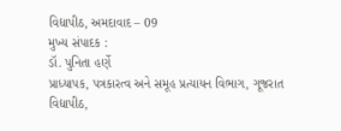વિદ્યાપીઠ, અમદાવાદ – 09
મુખ્ય સંપાદક :
ડૉ. પુનિતા હર્ણે
પ્રાધ્યાપક, પત્રકારત્વ અને સમૂહ પ્રત્યાયન વિભાગ, ગૂજરાત વિદ્યાપીઠ,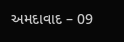અમદાવાદ – 09